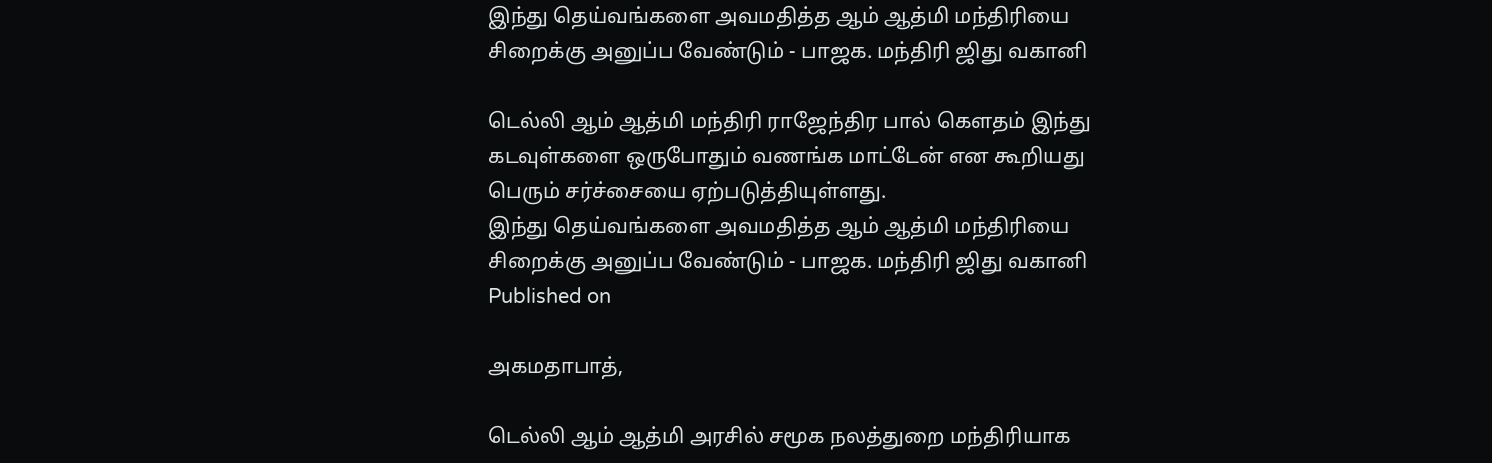இந்து தெய்வங்களை அவமதித்த ஆம் ஆத்மி மந்திரியை சிறைக்கு அனுப்ப வேண்டும் - பாஜக. மந்திரி ஜிது வகானி

டெல்லி ஆம் ஆத்மி மந்திரி ராஜேந்திர பால் கெளதம் இந்து கடவுள்களை ஒருபோதும் வணங்க மாட்டேன் என கூறியது பெரும் சர்ச்சையை ஏற்படுத்தியுள்ளது.
இந்து தெய்வங்களை அவமதித்த ஆம் ஆத்மி மந்திரியை சிறைக்கு அனுப்ப வேண்டும் - பாஜக. மந்திரி ஜிது வகானி
Published on

அகமதாபாத்,

டெல்லி ஆம் ஆத்மி அரசில் சமூக நலத்துறை மந்திரியாக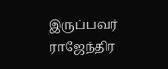இருப்பவர் ராஜேந்திர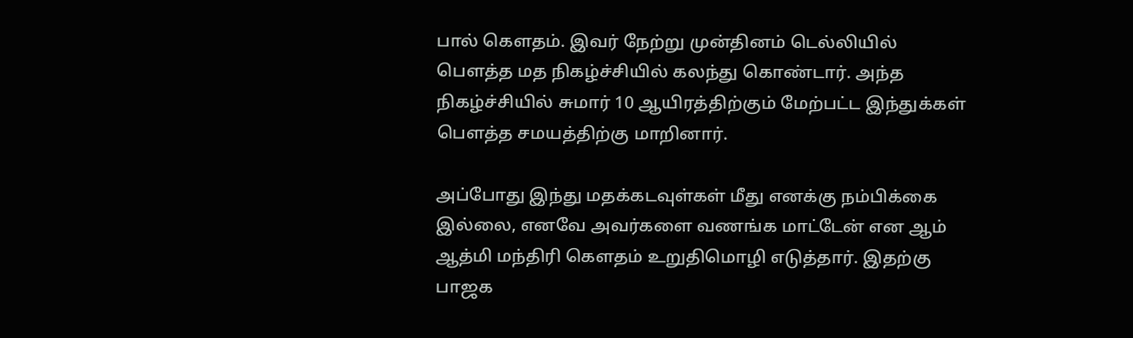பால் கௌதம். இவர் நேற்று முன்தினம் டெல்லியில் பௌத்த மத நிகழ்ச்சியில் கலந்து கொண்டார். அந்த நிகழ்ச்சியில் சுமார் 10 ஆயிரத்திற்கும் மேற்பட்ட இந்துக்கள் பௌத்த சமயத்திற்கு மாறினார்.

அப்போது இந்து மதக்கடவுள்கள் மீது எனக்கு நம்பிக்கை இல்லை, எனவே அவர்களை வணங்க மாட்டேன் என ஆம் ஆத்மி மந்திரி கௌதம் உறுதிமொழி எடுத்தார். இதற்கு பாஜக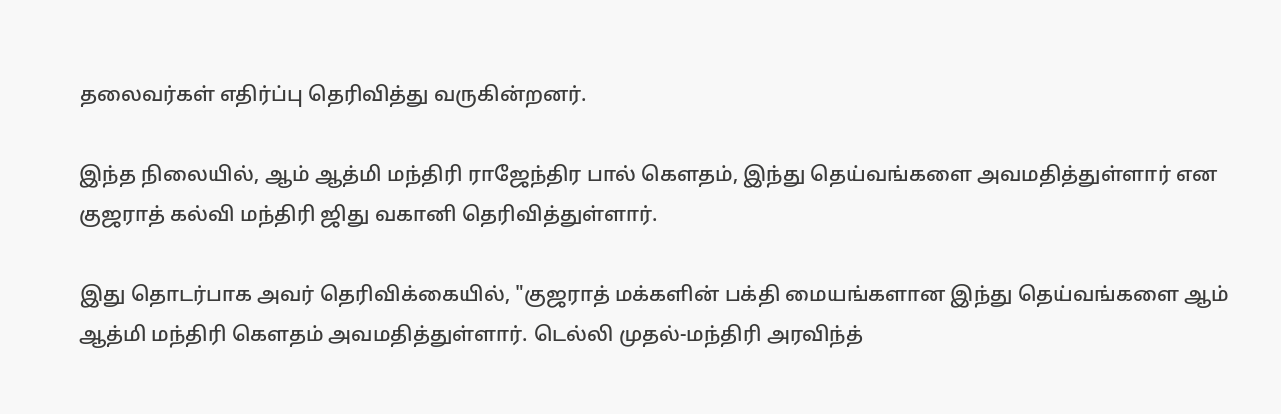தலைவர்கள் எதிர்ப்பு தெரிவித்து வருகின்றனர்.

இந்த நிலையில், ஆம் ஆத்மி மந்திரி ராஜேந்திர பால் கௌதம், இந்து தெய்வங்களை அவமதித்துள்ளார் என குஜராத் கல்வி மந்திரி ஜிது வகானி தெரிவித்துள்ளார்.

இது தொடர்பாக அவர் தெரிவிக்கையில், "குஜராத் மக்களின் பக்தி மையங்களான இந்து தெய்வங்களை ஆம் ஆத்மி மந்திரி கௌதம் அவமதித்துள்ளார். டெல்லி முதல்-மந்திரி அரவிந்த்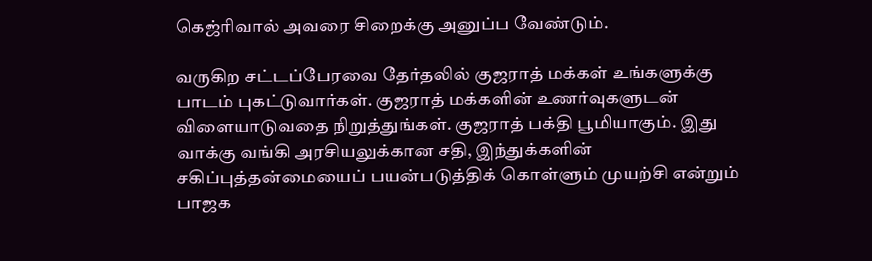கெஜ்ரிவால் அவரை சிறைக்கு அனுப்ப வேண்டும்.

வருகிற சட்டப்பேரவை தேர்தலில் குஜராத் மக்கள் உங்களுக்கு பாடம் புகட்டுவார்கள். குஜராத் மக்களின் உணர்வுகளுடன் விளையாடுவதை நிறுத்துங்கள். குஜராத் பக்தி பூமியாகும். இது வாக்கு வங்கி அரசியலுக்கான சதி, இந்துக்களின் சகிப்புத்தன்மையைப் பயன்படுத்திக் கொள்ளும் முயற்சி என்றும் பாஜக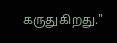கருதுகிறது."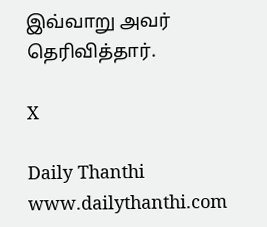இவ்வாறு அவர் தெரிவித்தார்.

X

Daily Thanthi
www.dailythanthi.com